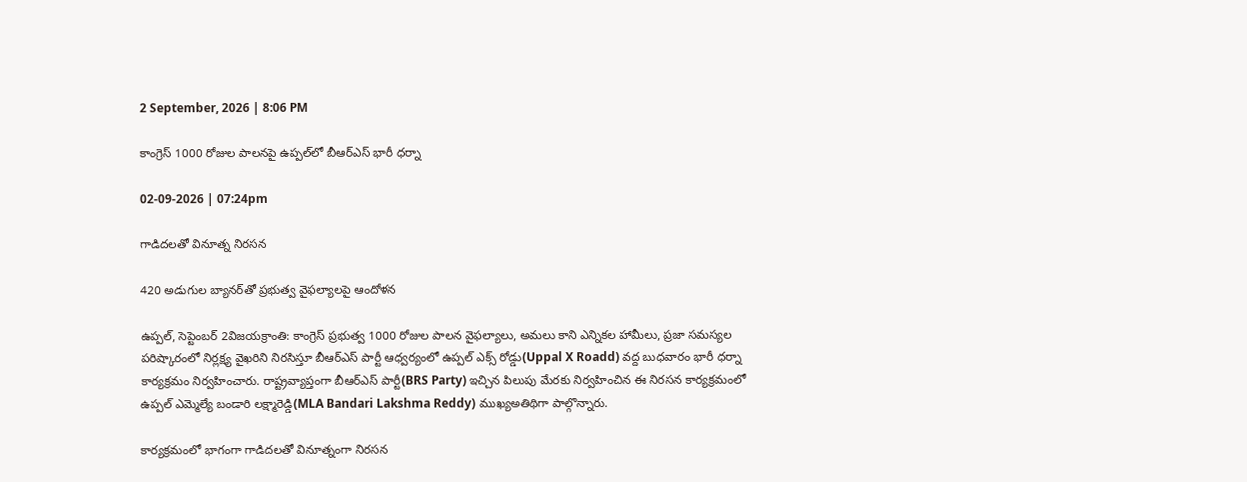2 September, 2026 | 8:06 PM

కాంగ్రెస్ 1000 రోజుల పాలనపై ఉప్పల్‌లో బీఆర్‌ఎస్ భారీ ధర్నా

02-09-2026 | 07:24pm

గాడిదలతో వినూత్న నిరసన

420 అడుగుల బ్యానర్‌తో ప్రభుత్వ వైఫల్యాలపై ఆందోళన

ఉప్పల్, సెప్టెంబర్ 2విజయక్రాంతి: కాంగ్రెస్ ప్రభుత్వ 1000 రోజుల పాలన వైఫల్యాలు, అమలు కాని ఎన్నికల హామీలు, ప్రజా సమస్యల పరిష్కారంలో నిర్లక్ష్య వైఖరిని నిరసిస్తూ బీఆర్‌ఎస్ పార్టీ ఆధ్వర్యంలో ఉప్పల్ ఎక్స్ రోడ్డు(Uppal X Roadd) వద్ద బుధవారం భారీ ధర్నా కార్యక్రమం నిర్వహించారు. రాష్ట్రవ్యాప్తంగా బీఆర్‌ఎస్ పార్టీ(BRS Party) ఇచ్చిన పిలుపు మేరకు నిర్వహించిన ఈ నిరసన కార్యక్రమంలో ఉప్పల్ ఎమ్మెల్యే బండారి లక్ష్మారెడ్డి(MLA Bandari Lakshma Reddy) ముఖ్యఅతిథిగా పాల్గొన్నారు.

కార్యక్రమంలో భాగంగా గాడిదలతో వినూత్నంగా నిరసన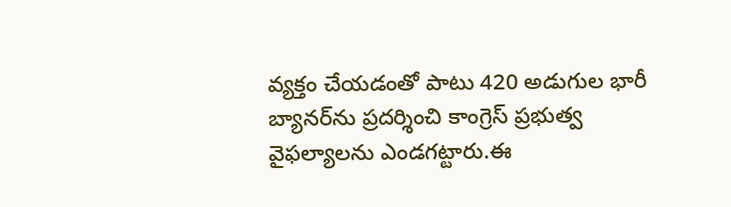వ్యక్తం చేయడంతో పాటు 420 అడుగుల భారీ బ్యానర్‌ను ప్రదర్శించి కాంగ్రెస్ ప్రభుత్వ వైఫల్యాలను ఎండగట్టారు.ఈ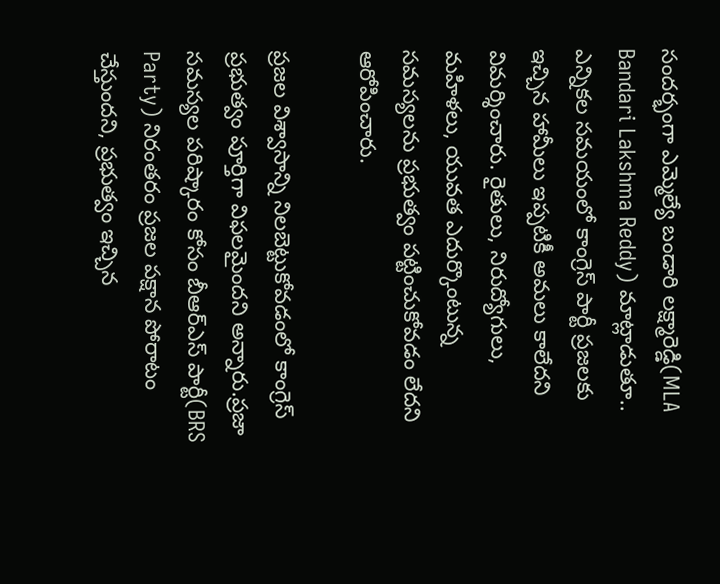సందర్భంగా ఎమ్మెల్యే బండారి లక్ష్మారెడ్డి(MLA Bandari Lakshma Reddy) మాట్లాడుతూ.. ఎన్నికల సమయంలో కాంగ్రెస్ పార్టీ ప్రజలకు ఇచ్చిన హామీలు ఇప్పటికీ అమలు కాలేదని విమర్శించారు. రైతులు, నిరుద్యోగులు, మహిళలు, యువత ఎదుర్కొంటున్న సమస్యలను ప్రభుత్వం పట్టించుకోవడం లేదని ఆరోపించారు.

ప్రజల విశ్వాసాన్ని నిలబెట్టుకోవడంలో కాంగ్రెస్ ప్రభుత్వం పూర్తిగా విఫలమైందని అన్నారు.ప్రజా సమస్యల పరిష్కారం కోసం బీఆర్‌ఎస్ పార్టీ(BRS Party) నిరంతరం ప్రజల పక్షాన పోరాటం చేస్తుందని, ప్రభుత్వం ఇచ్చిన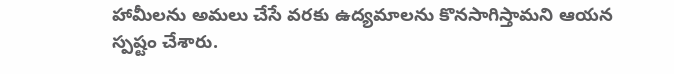హామీలను అమలు చేసే వరకు ఉద్యమాలను కొనసాగిస్తామని ఆయన స్పష్టం చేశారు.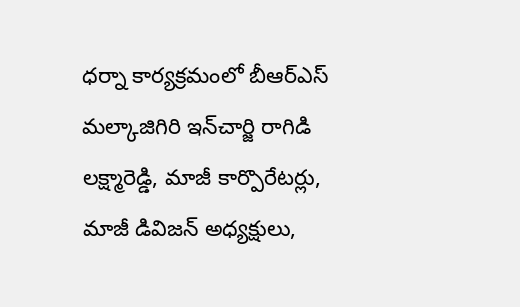ధర్నా కార్యక్రమంలో బీఆర్‌ఎస్ మల్కాజిగిరి ఇన్‌చార్జి రాగిడి లక్ష్మారెడ్డి, మాజీ కార్పొరేటర్లు, మాజీ డివిజన్ అధ్యక్షులు,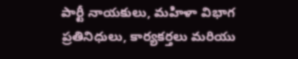పార్టీ నాయకులు, మహిళా విభాగ ప్రతినిధులు, కార్యకర్తలు మరియు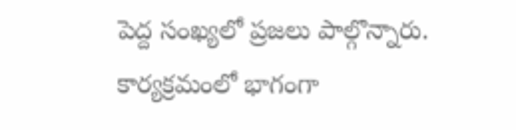పెద్ద సంఖ్యలో ప్రజలు పాల్గొన్నారు. కార్యక్రమంలో భాగంగా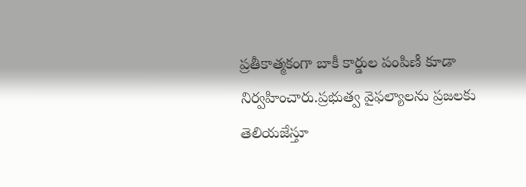ప్రతీకాత్మకంగా బాకీ కార్డుల పంపిణీ కూడా నిర్వహించారు.ప్రభుత్వ వైఫల్యాలను ప్రజలకు తెలియజేస్తూ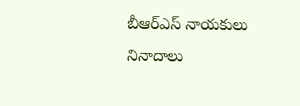బీఆర్‌ఎస్ నాయకులు నినాదాలు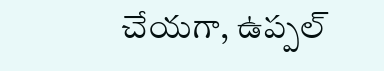చేయగా, ఉప్పల్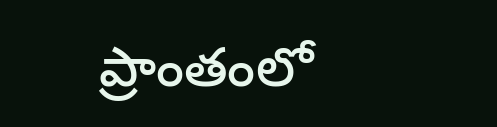ప్రాంతంలో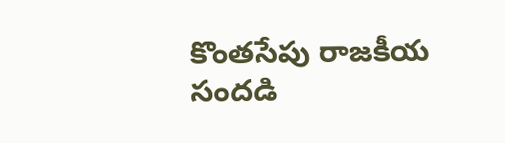కొంతసేపు రాజకీయ సందడి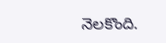నెలకొంది.